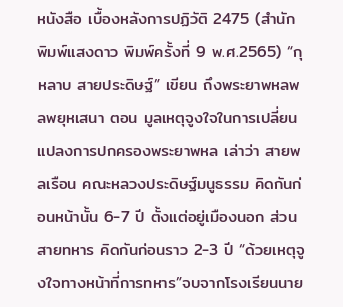หนังสือ เบื้องหลังการปฏิวัติ 2475 (สำนักพิมพ์แสงดาว พิมพ์ครั้งที่ 9 พ.ศ.2565) “กุหลาบ สายประดิษฐ์” เขียน ถึงพระยาพหลพลพยุหเสนา ตอน มูลเหตุจูงใจในการเปลี่ยนแปลงการปกครองพระยาพหล เล่าว่า สายพลเรือน คณะหลวงประดิษฐ์มนูธรรม คิดกันก่อนหน้านั้น 6-7 ปี ตั้งแต่อยู่เมืองนอก ส่วนสายทหาร คิดกันก่อนราว 2-3 ปี “ด้วยเหตุจูงใจทางหน้าที่การทหาร”จบจากโรงเรียนนาย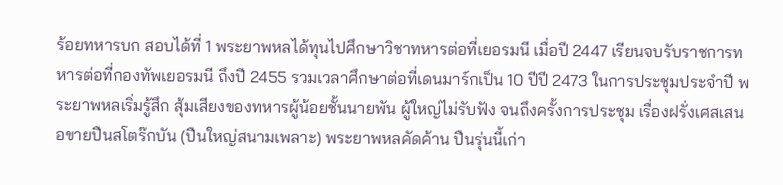ร้อยทหารบก สอบได้ที่ 1 พระยาพหลได้ทุนไปศึกษาวิชาทหารต่อที่เยอรมนี เมื่อปี 2447 เรียนจบรับราชการทหารต่อที่กองทัพเยอรมนี ถึงปี 2455 รวมเวลาศึกษาต่อที่เดนมาร์กเป็น 10 ปีปี 2473 ในการประชุมประจำปี พระยาพหลเริ่มรู้สึก สุ้มเสียงของทหารผู้น้อยชั้นนายพัน ผู้ใหญ่ไม่รับฟัง จนถึงครั้งการประชุม เรื่องฝรั่งเศสเสนอขายปืนสโตร๊กบัน (ปืนใหญ่สนามเพลาะ) พระยาพหลคัดค้าน ปืนรุ่นนี้เก่า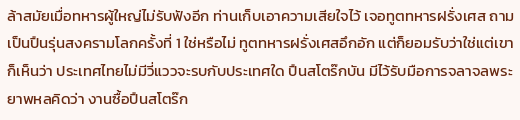ล้าสมัยเมื่อทหารผู้ใหญ่ไม่รับฟังอีก ท่านเก็บเอาความเสียใจไว้ เจอทูตทหารฝรั่งเศส ถามเป็นปืนรุ่นสงครามโลกครั้งที่ 1 ใช่หรือไม่ ทูตทหารฝรั่งเศสอึกอัก แต่ก็ยอมรับว่าใช่แต่เขาก็เห็นว่า ประเทศไทยไม่มีวี่แววจะรบกับประเทศใด ปืนสโตร๊กบัน มีไว้รับมือการจลาจลพระยาพหลคิดว่า งานซื้อปืนสโตร๊ก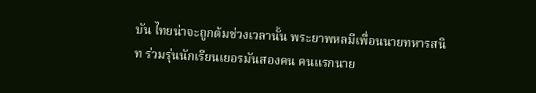บัน ไทยน่าจะถูกต้มช่วงเวลานั้น พระยาพหลมีเพื่อนนายทหารสนิท ร่วมรุ่นนักเรียนเยอรมันสองคน คนแรกนาย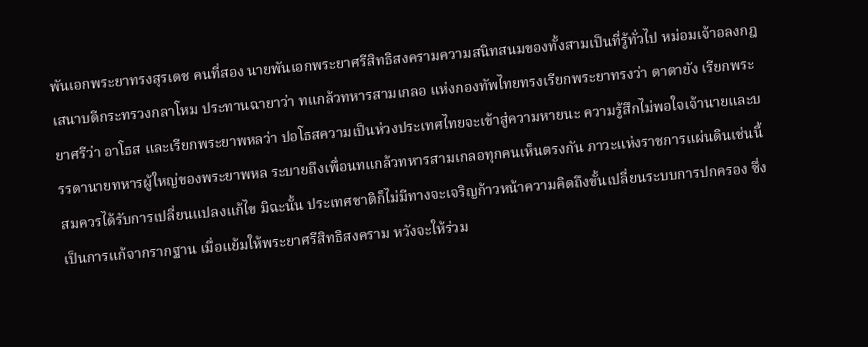พันเอกพระยาทรงสุรเดช คนที่สอง นายพันเอกพระยาศรีสิทธิสงครามความสนิทสนมของทั้งสามเป็นที่รู้ทั่วไป หม่อมเจ้าอลงกฎ เสนาบดีกระทรวงกลาโหม ประทานฉายาว่า ทแกล้วทหารสามเกลอ แห่งกองทัพไทยทรงเรียกพระยาทรงว่า ดาตายัง เรียกพระยาศรีว่า อาโธส และเรียกพระยาพหลว่า ปอโธสความเป็นห่วงประเทศไทยจะเข้าสู่ความหายนะ ความรู้สึกไม่พอใจเจ้านายและบรรดานายทหารผู้ใหญ่ของพระยาพหล ระบายถึงเพื่อนทแกล้วทหารสามเกลอทุกคนเห็นตรงกัน ภาวะแห่งราชการแผ่นดินเช่นนี้ สมควรได้รับการเปลี่ยนแปลงแก้ไข มิฉะนั้น ประเทศชาติก็ไม่มีทางจะเจริญก้าวหน้าความคิดถึงขั้นเปลี่ยนระบบการปกครอง ซึ่งเป็นการแก้จากรากฐาน เมื่อแย้มให้พระยาศรีสิทธิสงคราม หวังจะให้ร่วม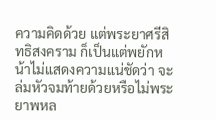ความคิดด้วย แต่พระยาศรีสิทธิสงคราม ก็เป็นแต่พยักหน้าไม่แสดงความแน่ชัดว่า จะล่มหัวจมท้ายด้วยหรือไม่พระยาพหล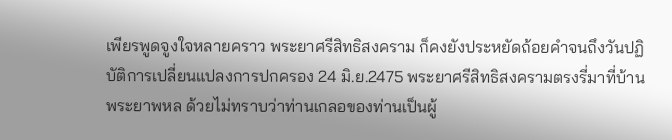เพียรพูดจูงใจหลายคราว พระยาศรีสิทธิสงคราม ก็คงยังประหยัดถ้อยคำจนถึงวันปฏิบัติการเปลี่ยนแปลงการปกครอง 24 มิ.ย.2475 พระยาศรีสิทธิสงครามตรงรี่มาที่บ้านพระยาพหล ด้วยไม่ทราบว่าท่านเกลอของท่านเป็นผู้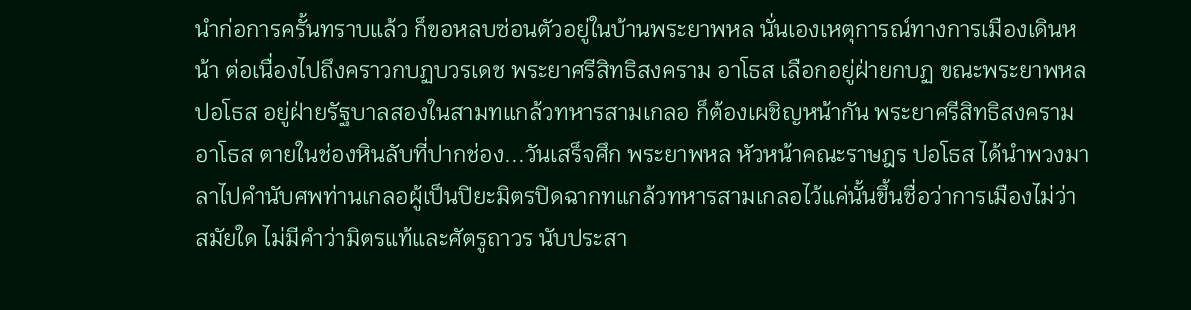นำก่อการครั้นทราบแล้ว ก็ขอหลบซ่อนตัวอยู่ในบ้านพระยาพหล นั่นเองเหตุการณ์ทางการเมืองเดินหน้า ต่อเนื่องไปถึงคราวกบฏบวรเดช พระยาศรีสิทธิสงคราม อาโธส เลือกอยู่ฝ่ายกบฏ ขณะพระยาพหล ปอโธส อยู่ฝ่ายรัฐบาลสองในสามทแกล้วทหารสามเกลอ ก็ต้องเผชิญหน้ากัน พระยาศรีสิทธิสงคราม อาโธส ตายในช่องหินลับที่ปากช่อง...วันเสร็จศึก พระยาพหล หัวหน้าคณะราษฎร ปอโธส ได้นำพวงมาลาไปคำนับศพท่านเกลอผู้เป็นปิยะมิตรปิดฉากทแกล้วทหารสามเกลอไว้แค่นั้นขึ้นชื่อว่าการเมืองไม่ว่าสมัยใด ไม่มีคำว่ามิตรแท้และศัตรูถาวร นับประสา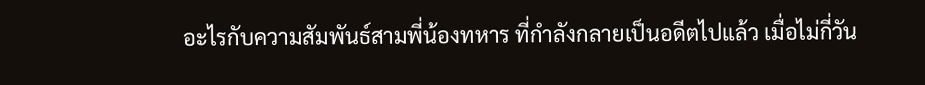อะไรกับความสัมพันธ์สามพี่น้องทหาร ที่กำลังกลายเป็นอดีตไปแล้ว เมื่อไม่กี่วัน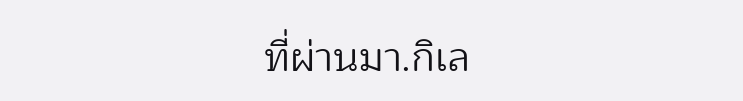ที่ผ่านมา.กิเล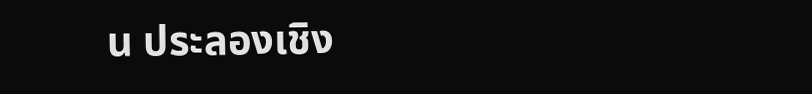น ประลองเชิง